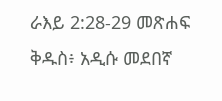ራእይ 2:28-29 መጽሐፍ ቅዱስ፥ አዲሱ መደበኛ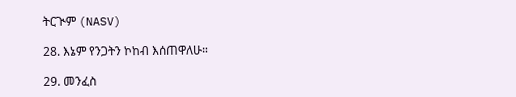ትርጒም (NASV)

28. እኔም የንጋትን ኮከብ እሰጠዋለሁ።

29. መንፈስ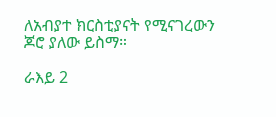ለአብያተ ክርስቲያናት የሚናገረውን ጆሮ ያለው ይስማ።

ራእይ 2